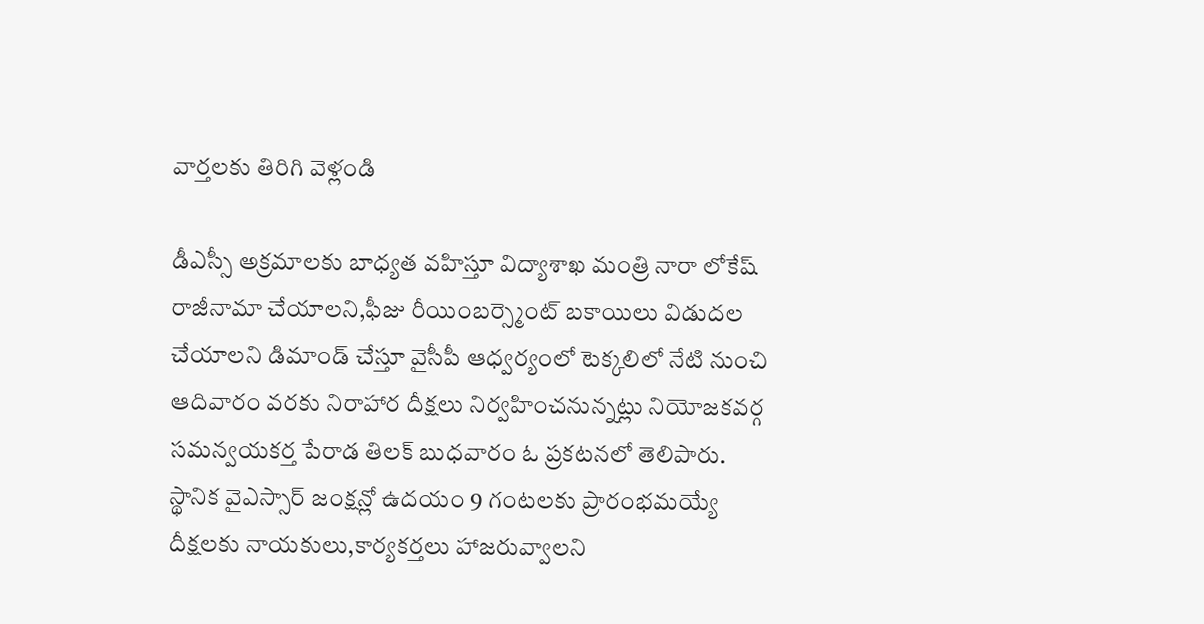వార్తలకు తిరిగి వెళ్లండి

డీఎస్సీ అక్రమాలకు బాధ్యత వహిస్తూ విద్యాశాఖ మంత్రి నారా లోకేష్ రాజీనామా చేయాలని,ఫీజు రీయింబర్స్మెంట్ బకాయిలు విడుదల చేయాలని డిమాండ్ చేస్తూ వైసీపీ ఆధ్వర్యంలో టెక్కలిలో నేటి నుంచి ఆదివారం వరకు నిరాహార దీక్షలు నిర్వహించనున్నట్లు నియోజకవర్గ సమన్వయకర్త పేరాడ తిలక్ బుధవారం ఓ ప్రకటనలో తెలిపారు.
స్థానిక వైఎస్సార్ జంక్షన్లో ఉదయం 9 గంటలకు ప్రారంభమయ్యే దీక్షలకు నాయకులు,కార్యకర్తలు హాజరువ్వాలని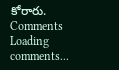కోరారు.
Comments
Loading comments...